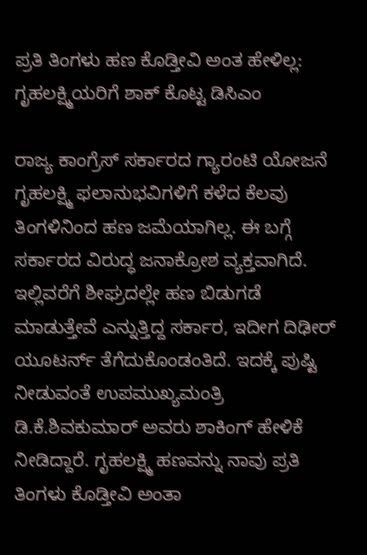ಪ್ರತಿ ತಿಂಗಳು ಹಣ ಕೊಡ್ತೀವಿ ಅಂತ ಹೇಳಿಲ್ಲ: ಗೃಹಲಕ್ಷ್ಮಿಯರಿಗೆ ಶಾಕ್‌ ಕೊಟ್ಟ ಡಿಸಿಎಂ

ರಾಜ್ಯ ಕಾಂಗ್ರೆಸ್‌ ಸರ್ಕಾರದ ಗ್ಯಾರಂಟಿ ಯೋಜನೆ ಗೃಹಲಕ್ಷ್ಮಿ ಫಲಾನುಭವಿಗಳಿಗೆ ಕಳೆದ ಕೆಲವು ತಿಂಗಳಿನಿಂದ ಹಣ ಜಮೆಯಾಗಿಲ್ಲ. ಈ ಬಗ್ಗೆ ಸರ್ಕಾರದ ವಿರುದ್ಧ ಜನಾಕ್ರೋಶ ವ್ಯಕ್ತವಾಗಿದೆ. ಇಲ್ಲಿವರೆಗೆ ಶೀಘ್ರದಲ್ಲೇ ಹಣ ಬಿಡುಗಡೆ ಮಾಡುತ್ತೇವೆ ಎನ್ನುತ್ತಿದ್ದ ಸರ್ಕಾರ, ಇದೀಗ ದಿಢೀರ್‌ ಯೂಟರ್ನ್‌ ತೆಗೆದುಕೊಂಡಂತಿದೆ. ಇದಕ್ಕೆ ಪುಷ್ಟಿ ನೀಡುವಂತೆ ಉಪಮುಖ್ಯಮಂತ್ರಿ ಡಿ.ಕೆ.ಶಿವಕುಮಾರ್‌ ಅವರು ಶಾಕಿಂಗ್‌ ಹೇಳಿಕೆ ನೀಡಿದ್ದಾರೆ. ಗೃಹಲಕ್ಷ್ಮಿ ಹಣವನ್ನು ನಾವು ಪ್ರತಿ ತಿಂಗಳು ಕೊಡ್ತೀವಿ ಅಂತಾ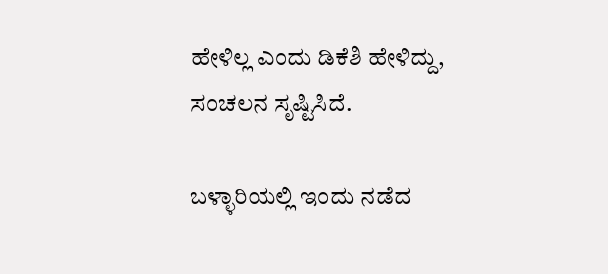ಹೇಳಿಲ್ಲ ಎಂದು ಡಿಕೆಶಿ ಹೇಳಿದ್ದು, ಸಂಚಲನ ಸೃಷ್ಟಿಸಿದೆ.

ಬಳ್ಳಾರಿಯಲ್ಲಿ ಇಂದು ನಡೆದ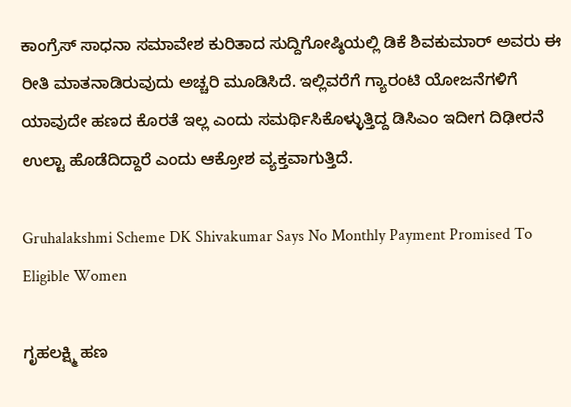ಕಾಂಗ್ರೆಸ್‌ ಸಾಧನಾ ಸಮಾವೇಶ ಕುರಿತಾದ ಸುದ್ದಿಗೋಷ್ಠಿಯಲ್ಲಿ ಡಿಕೆ ಶಿವಕುಮಾರ್‌ ಅವರು ಈ ರೀತಿ ಮಾತನಾಡಿರುವುದು ಅಚ್ಚರಿ ಮೂಡಿಸಿದೆ. ಇಲ್ಲಿವರೆಗೆ ಗ್ಯಾರಂಟಿ ಯೋಜನೆಗಳಿಗೆ ಯಾವುದೇ ಹಣದ ಕೊರತೆ ಇಲ್ಲ ಎಂದು ಸಮರ್ಥಿಸಿಕೊಳ್ಳುತ್ತಿದ್ದ ಡಿಸಿಎಂ ಇದೀಗ ದಿಢೀರನೆ ಉಲ್ಟಾ ಹೊಡೆದಿದ್ದಾರೆ ಎಂದು ಆಕ್ರೋಶ ವ್ಯಕ್ತವಾಗುತ್ತಿದೆ.

Gruhalakshmi Scheme DK Shivakumar Says No Monthly Payment Promised To Eligible Women

ಗೃಹಲಕ್ಷ್ಮಿ ಹಣ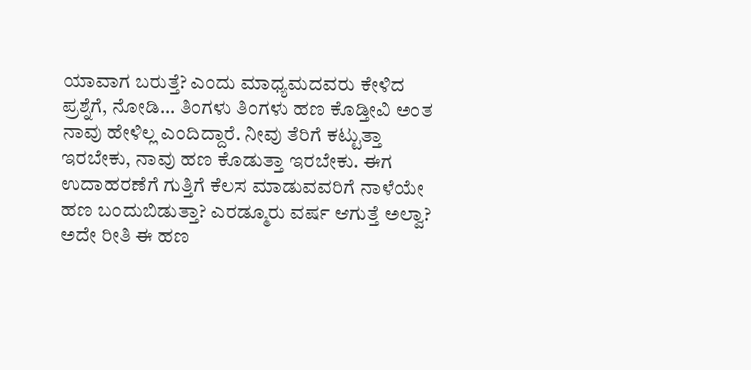ಯಾವಾಗ ಬರುತ್ತೆ? ಎಂದು ಮಾಧ್ಯಮದವರು ಕೇಳಿದ ಪ್ರಶ್ನೆಗೆ, ನೋಡಿ... ತಿಂಗಳು ತಿಂಗಳು ಹಣ ಕೊಡ್ತೀವಿ ಅಂತ ನಾವು ಹೇಳಿಲ್ಲ ಎಂದಿದ್ದಾರೆ. ನೀವು ತೆರಿಗೆ ಕಟ್ಟುತ್ತಾ ಇರಬೇಕು, ನಾವು ಹಣ ಕೊಡುತ್ತಾ ಇರಬೇಕು. ಈಗ ಉದಾಹರಣೆಗೆ ಗುತ್ತಿಗೆ ಕೆಲಸ ಮಾಡುವವರಿಗೆ ನಾಳೆಯೇ ಹಣ ಬಂದುಬಿಡುತ್ತಾ? ಎರಡ್ಮೂರು ವರ್ಷ ಆಗುತ್ತೆ ಅಲ್ವಾ? ಅದೇ ರೀತಿ ಈ ಹಣ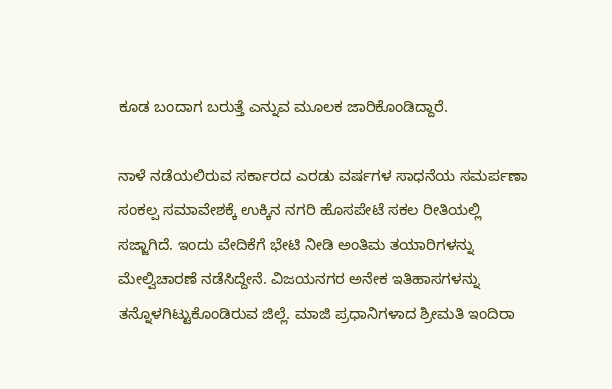ಕೂಡ ಬಂದಾಗ ಬರುತ್ತೆ ಎನ್ನುವ ಮೂಲಕ ಜಾರಿಕೊಂಡಿದ್ದಾರೆ.

ನಾಳೆ ನಡೆಯಲಿರುವ ಸರ್ಕಾರದ ಎರಡು ವರ್ಷಗಳ ಸಾಧನೆಯ ಸಮರ್ಪಣಾ ಸಂಕಲ್ಪ ಸಮಾವೇಶಕ್ಕೆ ಉಕ್ಕಿನ ನಗರಿ ಹೊಸಪೇಟೆ ಸಕಲ ರೀತಿಯಲ್ಲಿ ಸಜ್ಜಾಗಿದೆ. ಇಂದು ವೇದಿಕೆಗೆ ಭೇಟಿ ನೀಡಿ ಅಂತಿಮ ತಯಾರಿಗಳನ್ನು ಮೇಲ್ವಿಚಾರಣೆ ನಡೆಸಿದ್ದೇನೆ. ವಿಜಯನಗರ ಅನೇಕ ಇತಿಹಾಸಗಳನ್ನು ತನ್ನೊಳಗಿಟ್ಟುಕೊಂಡಿರುವ ಜಿಲ್ಲೆ. ಮಾಜಿ ಪ್ರಧಾನಿಗಳಾದ ಶ್ರೀಮತಿ ಇಂದಿರಾ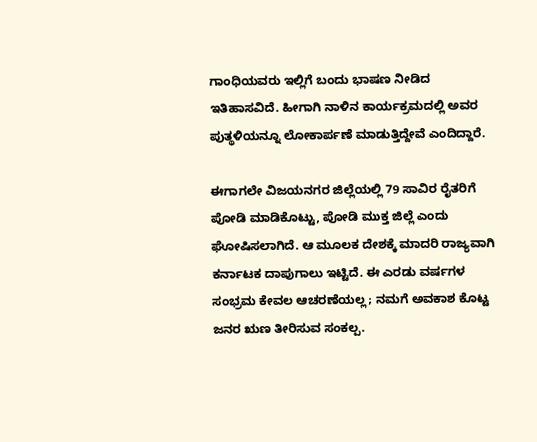ಗಾಂಧಿಯವರು ಇಲ್ಲಿಗೆ ಬಂದು ಭಾಷಣ ನೀಡಿದ ಇತಿಹಾಸವಿದೆ. ಹೀಗಾಗಿ ನಾಳಿನ ಕಾರ್ಯಕ್ರಮದಲ್ಲಿ ಅವರ ಪುತ್ಥಳಿಯನ್ನೂ ಲೋಕಾರ್ಪಣೆ ಮಾಡುತ್ತಿದ್ದೇವೆ ಎಂದಿದ್ದಾರೆ.

ಈಗಾಗಲೇ ವಿಜಯನಗರ ಜಿಲ್ಲೆಯಲ್ಲಿ 79 ಸಾವಿರ ರೈತರಿಗೆ ಪೋಡಿ ಮಾಡಿಕೊಟ್ಟು, ಪೋಡಿ ಮುಕ್ತ ಜಿಲ್ಲೆ ಎಂದು ಘೋಷಿಸಲಾಗಿದೆ. ಆ ಮೂಲಕ ದೇಶಕ್ಕೆ ಮಾದರಿ ರಾಜ್ಯವಾಗಿ ಕರ್ನಾಟಕ ದಾಪುಗಾಲು ಇಟ್ಟಿದೆ. ಈ ಎರಡು ವರ್ಷಗಳ ಸಂಭ್ರಮ ಕೇವಲ ಆಚರಣೆಯಲ್ಲ; ನಮಗೆ ಅವಕಾಶ ಕೊಟ್ಟ ಜನರ ಋಣ ತೀರಿಸುವ ಸಂಕಲ್ಪ.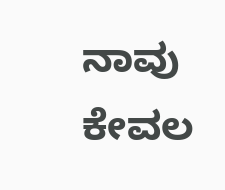ನಾವು ಕೇವಲ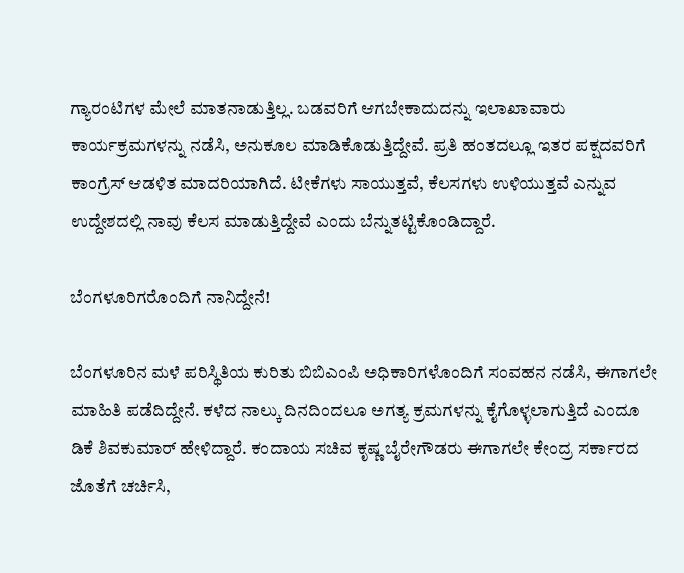ಗ್ಯಾರಂಟಿಗಳ ಮೇಲೆ ಮಾತನಾಡುತ್ತಿಲ್ಲ. ಬಡವರಿಗೆ ಆಗಬೇಕಾದುದನ್ನು ಇಲಾಖಾವಾರು ಕಾರ್ಯಕ್ರಮಗಳನ್ನು ನಡೆಸಿ, ಅನುಕೂಲ ಮಾಡಿಕೊಡುತ್ತಿದ್ದೇವೆ. ಪ್ರತಿ ಹಂತದಲ್ಲೂ ಇತರ ಪಕ್ಷದವರಿಗೆ ಕಾಂಗ್ರೆಸ್‌ ಆಡಳಿತ ಮಾದರಿಯಾಗಿದೆ. ಟೀಕೆಗಳು ಸಾಯುತ್ತವೆ, ಕೆಲಸಗಳು ಉಳಿಯುತ್ತವೆ ಎನ್ನುವ ಉದ್ದೇಶದಲ್ಲಿ ನಾವು ಕೆಲಸ ಮಾಡುತ್ತಿದ್ದೇವೆ ಎಂದು ಬೆನ್ನುತಟ್ಟಿಕೊಂಡಿದ್ದಾರೆ.

ಬೆಂಗಳೂರಿಗರೊಂದಿಗೆ ನಾನಿದ್ದೇನೆ!

ಬೆಂಗಳೂರಿನ ಮಳೆ ಪರಿಸ್ಥಿತಿಯ ಕುರಿತು ಬಿಬಿಎಂಪಿ ಅಧಿಕಾರಿಗಳೊಂದಿಗೆ ಸಂವಹನ ನಡೆಸಿ, ಈಗಾಗಲೇ ಮಾಹಿತಿ ಪಡೆದಿದ್ದೇನೆ. ಕಳೆದ ನಾಲ್ಕು ದಿನದಿಂದಲೂ ಅಗತ್ಯ ಕ್ರಮಗಳನ್ನು ಕೈಗೊಳ್ಳಲಾಗುತ್ತಿದೆ ಎಂದೂ ಡಿಕೆ ಶಿವಕುಮಾರ್‌ ಹೇಳಿದ್ದಾರೆ. ಕಂದಾಯ ಸಚಿವ ಕೃಷ್ಣ ಬೈರೇಗೌಡರು ಈಗಾಗಲೇ ಕೇಂದ್ರ ಸರ್ಕಾರದ ಜೊತೆಗೆ ಚರ್ಚಿಸಿ,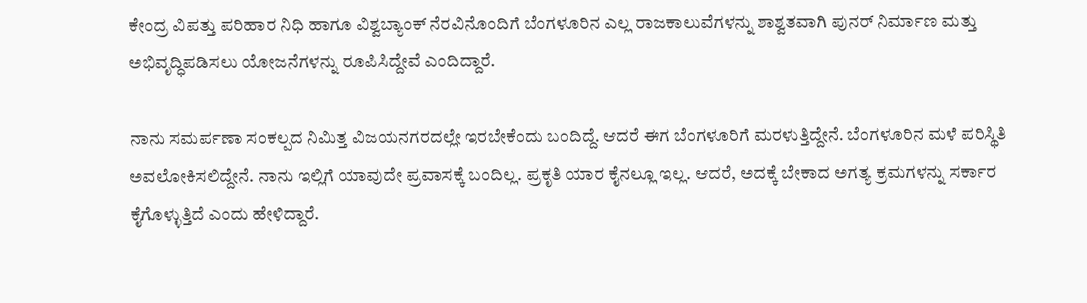ಕೇಂದ್ರ ವಿಪತ್ತು ಪರಿಹಾರ ನಿಧಿ ಹಾಗೂ ವಿಶ್ವಬ್ಯಾಂಕ್‌ ನೆರವಿನೊಂದಿಗೆ ಬೆಂಗಳೂರಿನ ಎಲ್ಲ ರಾಜಕಾಲುವೆಗಳನ್ನು ಶಾಶ್ವತವಾಗಿ ಪುನರ್ ನಿರ್ಮಾಣ ಮತ್ತು ಅಭಿವೃದ್ಧಿಪಡಿಸಲು ಯೋಜನೆಗಳನ್ನು ರೂಪಿಸಿದ್ದೇವೆ ಎಂದಿದ್ದಾರೆ.

ನಾನು ಸಮರ್ಪಣಾ ಸಂಕಲ್ಪದ ನಿಮಿತ್ತ ವಿಜಯನಗರದಲ್ಲೇ ಇರಬೇಕೆಂದು ಬಂದಿದ್ದೆ. ಆದರೆ ಈಗ ಬೆಂಗಳೂರಿಗೆ ಮರಳುತ್ತಿದ್ದೇನೆ. ಬೆಂಗಳೂರಿನ ಮಳೆ ಪರಿಸ್ಥಿತಿ ಅವಲೋಕಿಸಲಿದ್ದೇನೆ. ನಾನು ಇಲ್ಲಿಗೆ ಯಾವುದೇ ಪ್ರವಾಸಕ್ಕೆ ಬಂದಿಲ್ಲ. ಪ್ರಕೃತಿ ಯಾರ ಕೈನಲ್ಲೂ ಇಲ್ಲ. ಆದರೆ, ಅದಕ್ಕೆ ಬೇಕಾದ ಅಗತ್ಯ ಕ್ರಮಗಳನ್ನು ಸರ್ಕಾರ ಕೈಗೊಳ್ಳುತ್ತಿದೆ ಎಂದು ಹೇಳಿದ್ದಾರೆ.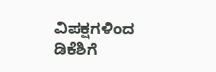ವಿಪಕ್ಷಗಳಿಂದ ಡಿಕೆಶಿಗೆ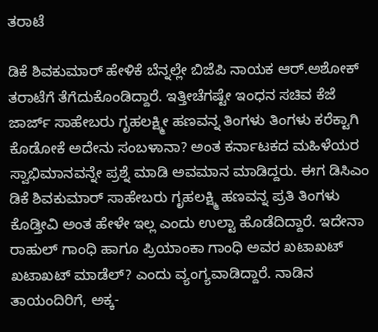ತರಾಟೆ

ಡಿಕೆ ಶಿವಕುಮಾರ್‌ ಹೇಳಿಕೆ ಬೆನ್ನಲ್ಲೇ ಬಿಜೆಪಿ ನಾಯಕ ಆರ್‌.ಅಶೋಕ್‌ ತರಾಟೆಗೆ ತೆಗೆದುಕೊಂಡಿದ್ದಾರೆ. ಇತ್ತೀಚೆಗಷ್ಟೇ ಇಂಧನ ಸಚಿವ ಕೆಜೆ ಜಾರ್ಜ್‌ ಸಾಹೇಬರು ಗೃಹಲಕ್ಷ್ಮೀ ಹಣವನ್ನ ತಿಂಗಳು ತಿಂಗಳು ಕರೆಕ್ಟಾಗಿ ಕೊಡೋಕೆ ಅದೇನು ಸಂಬಳಾನಾ? ಅಂತ ಕರ್ನಾಟಕದ ಮಹಿಳೆಯರ ಸ್ವಾಭಿಮಾನವನ್ನೇ ಪ್ರಶ್ನೆ ಮಾಡಿ ಅವಮಾನ ಮಾಡಿದ್ದರು. ಈಗ ಡಿಸಿಎಂ ಡಿಕೆ ಶಿವಕುಮಾರ್‌ ಸಾಹೇಬರು ಗೃಹಲಕ್ಷ್ಮಿ ಹಣವನ್ನ ಪ್ರತಿ ತಿಂಗಳು ಕೊಡ್ತೀವಿ ಅಂತ ಹೇಳೇ ಇಲ್ಲ ಎಂದು ಉಲ್ಟಾ ಹೊಡೆದಿದ್ದಾರೆ. ಇದೇನಾ ರಾಹುಲ್‌ ಗಾಂಧಿ ಹಾಗೂ ಪ್ರಿಯಾಂಕಾ ಗಾಂಧಿ ಅವರ ಖಟಾಖಟ್ ಖಟಾಖಟ್ ಮಾಡೆಲ್? ಎಂದು ವ್ಯಂಗ್ಯವಾಡಿದ್ದಾರೆ. ನಾಡಿನ ತಾಯಂದಿರಿಗೆ, ಅಕ್ಕ-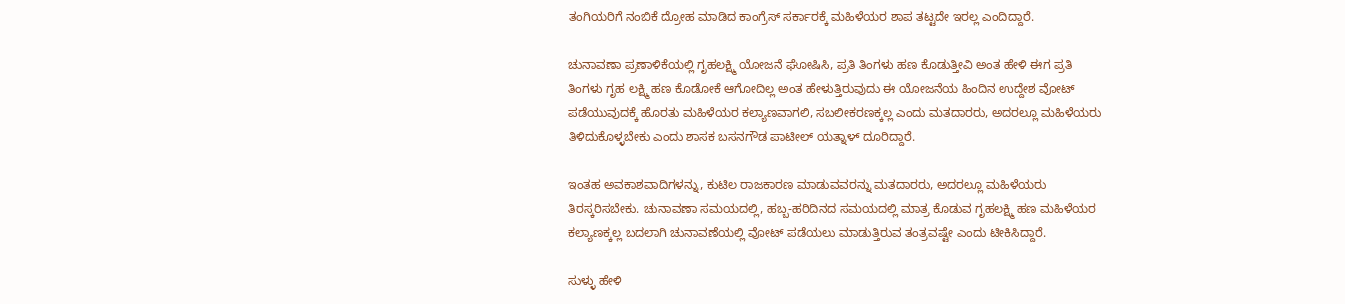ತಂಗಿಯರಿಗೆ ನಂಬಿಕೆ ದ್ರೋಹ ಮಾಡಿದ ಕಾಂಗ್ರೆಸ್‌ ಸರ್ಕಾರಕ್ಕೆ ಮಹಿಳೆಯರ ಶಾಪ ತಟ್ಟದೇ ಇರಲ್ಲ ಎಂದಿದ್ದಾರೆ.

ಚುನಾವಣಾ ಪ್ರಣಾಳಿಕೆಯಲ್ಲಿ ಗೃಹಲಕ್ಷ್ಮಿ ಯೋಜನೆ ಘೋಷಿಸಿ, ಪ್ರತಿ ತಿಂಗಳು ಹಣ ಕೊಡುತ್ತೀವಿ ಅಂತ ಹೇಳಿ ಈಗ ಪ್ರತಿ ತಿಂಗಳು ಗೃಹ ಲಕ್ಷ್ಮಿ ಹಣ ಕೊಡೋಕೆ ಆಗೋದಿಲ್ಲ ಅಂತ ಹೇಳುತ್ತಿರುವುದು ಈ ಯೋಜನೆಯ ಹಿಂದಿನ ಉದ್ದೇಶ ವೋಟ್ ಪಡೆಯುವುದಕ್ಕೆ ಹೊರತು ಮಹಿಳೆಯರ ಕಲ್ಯಾಣವಾಗಲಿ, ಸಬಲೀಕರಣಕ್ಕಲ್ಲ ಎಂದು ಮತದಾರರು, ಅದರಲ್ಲೂ ಮಹಿಳೆಯರು ತಿಳಿದುಕೊಳ್ಳಬೇಕು ಎಂದು ಶಾಸಕ ಬಸನಗೌಡ ಪಾಟೀಲ್‌ ಯತ್ನಾಳ್‌ ದೂರಿದ್ದಾರೆ.

ಇಂತಹ ಅವಕಾಶವಾದಿಗಳನ್ನು, ಕುಟಿಲ ರಾಜಕಾರಣ ಮಾಡುವವರನ್ನು ಮತದಾರರು, ಅದರಲ್ಲೂ ಮಹಿಳೆಯರು ತಿರಸ್ಕರಿಸಬೇಕು. ಚುನಾವಣಾ ಸಮಯದಲ್ಲಿ, ಹಬ್ಬ-ಹರಿದಿನದ ಸಮಯದಲ್ಲಿ ಮಾತ್ರ ಕೊಡುವ ಗೃಹಲಕ್ಷ್ಮಿ ಹಣ ಮಹಿಳೆಯರ ಕಲ್ಯಾಣಕ್ಕಲ್ಲ ಬದಲಾಗಿ ಚುನಾವಣೆಯಲ್ಲಿ ವೋಟ್ ಪಡೆಯಲು ಮಾಡುತ್ತಿರುವ ತಂತ್ರವಷ್ಟೇ ಎಂದು ಟೀಕಿಸಿದ್ದಾರೆ.

ಸುಳ್ಳು ಹೇಳಿ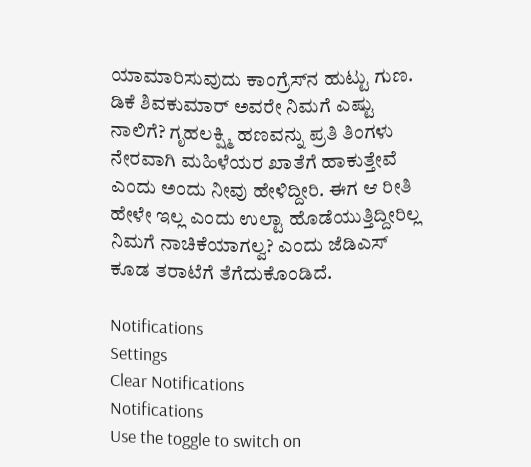ಯಾಮಾರಿಸುವುದು ಕಾಂಗ್ರೆಸ್‌ನ ಹುಟ್ಟು ಗುಣ. ಡಿಕೆ ಶಿವಕುಮಾರ್‌ ಅವರೇ ನಿಮಗೆ ಎಷ್ಟು ನಾಲಿಗೆ? ಗೃಹಲಕ್ಷ್ಮಿ ಹಣವನ್ನು ಪ್ರತಿ ತಿಂಗಳು ನೇರವಾಗಿ ಮಹಿಳೆಯರ ಖಾತೆಗೆ ಹಾಕುತ್ತೇವೆ ಎಂದು ಅಂದು ನೀವು ಹೇಳಿದ್ದೀರಿ. ಈಗ ಆ ರೀತಿ ಹೇಳೇ ಇಲ್ಲ ಎಂದು ಉಲ್ಟಾ ಹೊಡೆಯುತ್ತಿದ್ದೀರಿಲ್ಲ ನಿಮಗೆ ನಾಚಿಕೆಯಾಗಲ್ವ? ಎಂದು ಜೆಡಿಎಸ್‌ ಕೂಡ ತರಾಟೆಗೆ ತೆಗೆದುಕೊಂಡಿದೆ.

Notifications
Settings
Clear Notifications
Notifications
Use the toggle to switch on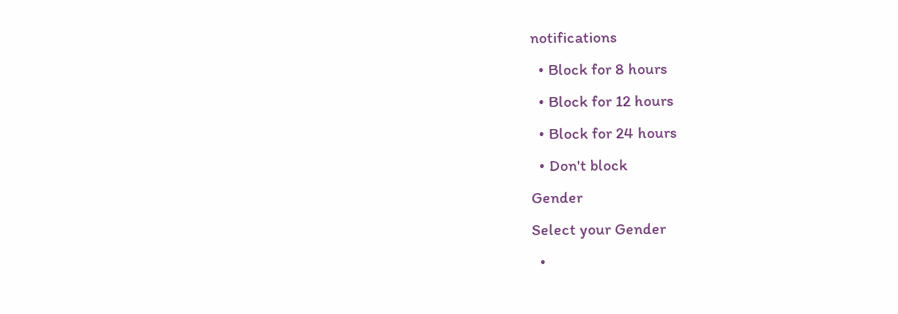notifications
  • Block for 8 hours
  • Block for 12 hours
  • Block for 24 hours
  • Don't block
Gender
Select your Gender
  •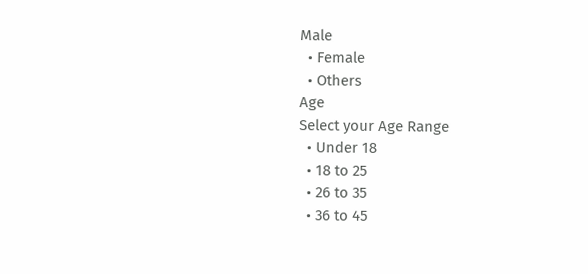Male
  • Female
  • Others
Age
Select your Age Range
  • Under 18
  • 18 to 25
  • 26 to 35
  • 36 to 45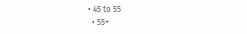• 45 to 55
  • 55+